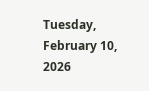Tuesday, February 10, 2026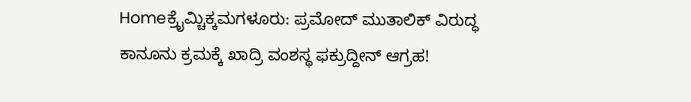Homeಕ್ರೈಮ್ಚಿಕ್ಕಮಗಳೂರು: ಪ್ರಮೋದ್ ಮುತಾಲಿಕ್ ವಿರುದ್ಧ ಕಾನೂನು ಕ್ರಮಕ್ಕೆ ಖಾದ್ರಿ ವಂಶಸ್ಥ ಫಕ್ರುದ್ದೀನ್ ಆಗ್ರಹ!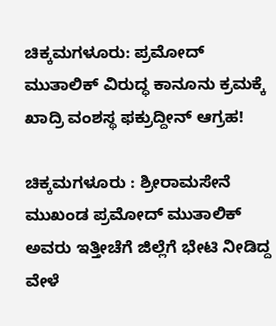ಚಿಕ್ಕಮಗಳೂರು: ಪ್ರಮೋದ್ ಮುತಾಲಿಕ್ ವಿರುದ್ಧ ಕಾನೂನು ಕ್ರಮಕ್ಕೆ ಖಾದ್ರಿ ವಂಶಸ್ಥ ಫಕ್ರುದ್ದೀನ್ ಆಗ್ರಹ!

ಚಿಕ್ಕಮಗಳೂರು : ಶ್ರೀರಾಮಸೇನೆ ಮುಖಂಡ ಪ್ರಮೋದ್ ಮುತಾಲಿಕ್ ಅವರು ಇತ್ತೀಚೆಗೆ ಜಿಲ್ಲೆಗೆ ಭೇಟಿ ನೀಡಿದ್ದ ವೇಳೆ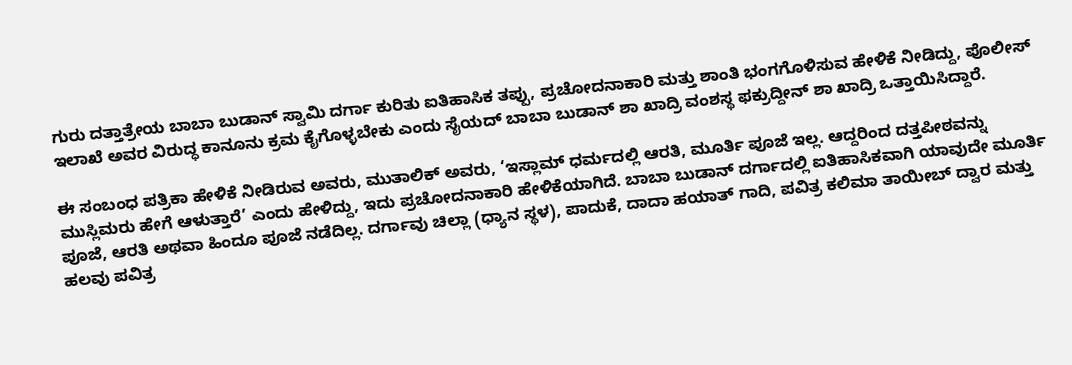ಗುರು ದತ್ತಾತ್ರೇಯ ಬಾಬಾ ಬುಡಾನ್ ಸ್ವಾಮಿ ದರ್ಗಾ ಕುರಿತು ಐತಿಹಾಸಿಕ ತಪ್ಪು, ಪ್ರಚೋದನಾಕಾರಿ ಮತ್ತು ಶಾಂತಿ ಭಂಗಗೊಳಿಸುವ ಹೇಳಿಕೆ ನೀಡಿದ್ದು, ಪೊಲೀಸ್ ಇಲಾಖೆ ಅವರ ವಿರುದ್ಧ ಕಾನೂನು ಕ್ರಮ ಕೈಗೊಳ್ಳಬೇಕು ಎಂದು ಸೈಯದ್ ಬಾಬಾ ಬುಡಾನ್ ಶಾ ಖಾದ್ರಿ ವಂಶಸ್ಥ ಫಕ್ರುದ್ದೀನ್ ಶಾ ಖಾದ್ರಿ ಒತ್ತಾಯಿಸಿದ್ದಾರೆ.

ಈ ಸಂಬಂಧ ಪತ್ರಿಕಾ ಹೇಳಿಕೆ ನೀಡಿರುವ ಅವರು, ಮುತಾಲಿಕ್ ಅವರು, ‘ಇಸ್ಲಾಮ್ ಧರ್ಮದಲ್ಲಿ ಆರತಿ, ಮೂರ್ತಿ ಪೂಜೆ ಇಲ್ಲ. ಆದ್ದರಿಂದ ದತ್ತಪೀಠವನ್ನು ಮುಸ್ಲಿಮರು ಹೇಗೆ ಆಳುತ್ತಾರೆ’ ಎಂದು ಹೇಳಿದ್ದು, ಇದು ಪ್ರಚೋದನಾಕಾರಿ ಹೇಳಿಕೆಯಾಗಿದೆ. ಬಾಬಾ ಬುಡಾನ್ ದರ್ಗಾದಲ್ಲಿ ಐತಿಹಾಸಿಕವಾಗಿ ಯಾವುದೇ ಮೂರ್ತಿ ಪೂಜೆ, ಆರತಿ ಅಥವಾ ಹಿಂದೂ ಪೂಜೆ ನಡೆದಿಲ್ಲ. ದರ್ಗಾವು ಚಿಲ್ಲಾ (ಧ್ಯಾನ ಸ್ಥಳ), ಪಾದುಕೆ, ದಾದಾ ಹಯಾತ್ ಗಾದಿ, ಪವಿತ್ರ ಕಲಿಮಾ ತಾಯೀಬ್ ದ್ವಾರ ಮತ್ತು ಹಲವು ಪವಿತ್ರ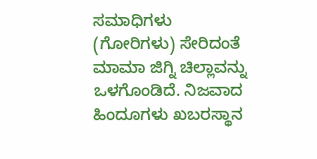ಸಮಾಧಿಗಳು (ಗೋರಿಗಳು) ಸೇರಿದಂತೆ ಮಾಮಾ ಜಿಗ್ನಿ ಚಿಲ್ಲಾವನ್ನು ಒಳಗೊಂಡಿದೆ. ನಿಜವಾದ ಹಿಂದೂಗಳು ಖಬರಸ್ಥಾನ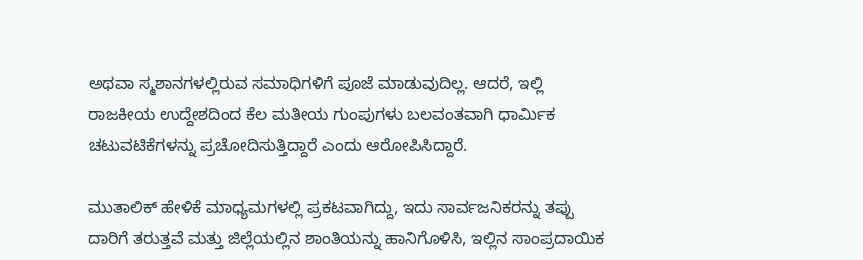ಅಥವಾ ಸ್ಮಶಾನಗಳಲ್ಲಿರುವ ಸಮಾಧಿಗಳಿಗೆ ಪೂಜೆ ಮಾಡುವುದಿಲ್ಲ. ಆದರೆ, ಇಲ್ಲಿ ರಾಜಕೀಯ ಉದ್ದೇಶದಿಂದ ಕೆಲ ಮತೀಯ ಗುಂಪುಗಳು ಬಲವಂತವಾಗಿ ಧಾರ್ಮಿಕ ಚಟುವಟಿಕೆಗಳನ್ನು ಪ್ರಚೋದಿಸುತ್ತಿದ್ದಾರೆ ಎಂದು ಆರೋಪಿಸಿದ್ದಾರೆ.

ಮುತಾಲಿಕ್ ಹೇಳಿಕೆ ಮಾಧ್ಯಮಗಳಲ್ಲಿ ಪ್ರಕಟವಾಗಿದ್ದು, ಇದು ಸಾರ್ವಜನಿಕರನ್ನು ತಪ್ಪು ದಾರಿಗೆ ತರುತ್ತವೆ ಮತ್ತು ಜಿಲ್ಲೆಯಲ್ಲಿನ ಶಾಂತಿಯನ್ನು ಹಾನಿಗೊಳಿಸಿ, ಇಲ್ಲಿನ ಸಾಂಪ್ರದಾಯಿಕ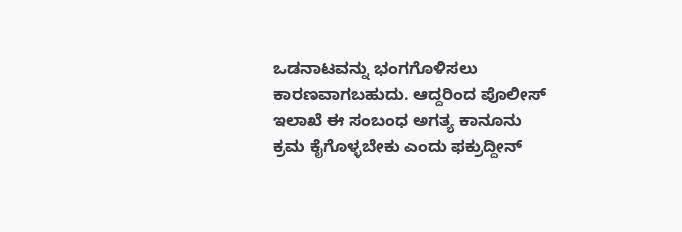ಒಡನಾಟವನ್ನು ಭಂಗಗೊಳಿಸಲು ಕಾರಣವಾಗಬಹುದು. ಆದ್ದರಿಂದ ಪೊಲೀಸ್ ಇಲಾಖೆ ಈ ಸಂಬಂಧ ಅಗತ್ಯ ಕಾನೂನು ಕ್ರಮ ಕೈಗೊಳ್ಳಬೇಕು ಎಂದು ಫಕ್ರುದ್ದೀನ್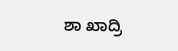ಶಾ ಖಾದ್ರಿ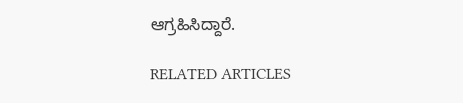ಆಗ್ರಹಿಸಿದ್ದಾರೆ.

RELATED ARTICLES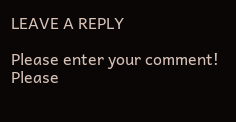LEAVE A REPLY

Please enter your comment!
Please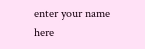enter your name here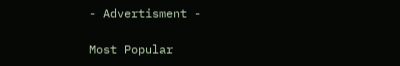- Advertisment -

Most Popular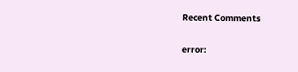Recent Comments

error: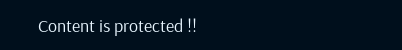Content is protected !!